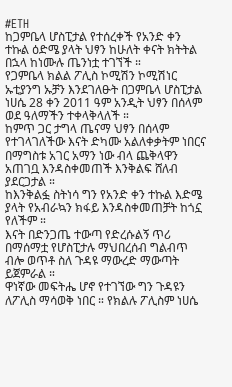#ETH
ከጋምቤላ ሆስፒታል የተሰረቀች የአንድ ቀን ተኩል ዕድሜ ያላት ህፃን ከሁለት ቀናት ክትትል በኋላ ከነሙሉ ጤንነቷ ተገኘች ።
የጋምቤላ ክልል ፖሊስ ኮሚሽን ኮሚሽነር ኡቲያንግ ኡቻን እንደገለፁት በጋምቤላ ሆስፒታል ነሀሴ 28 ቀን 2011 ዓም አንዲት ህፃን በሰላም ወደ ዓለማችን ተቀላቅላለች ።
ከምጥ ጋር ታግላ ጤናማ ህፃን በሰላም የተገላገለችው እናት ድካሙ አልለቀቃትም ነበርና በማግስቱ አገር አማን ነው ብላ ጨቅላዋን አጠገቧ እንዳስቀመጠች እንቅልፍ ሸለብ ያደርጋታል ።
ከእንቅልፏ ስትነሳ ግን የአንድ ቀን ተኩል እድሜ ያላት የአብራኳን ክፋይ እንዳስቀመጠቻት ከጎኗ የለችም ።
እናት በድንጋጤ ተውጣ የድረሱልኝ ጥሪ በማሰማቷ የሆስፒታሉ ማህበረሰብ ግልብጥ ብሎ ወጥቶ ስለ ጉዳዩ ማውረድ ማውጣት ይጀምራል ።
ዋነኛው መፍትሔ ሆኖ የተገኘው ግን ጉዳዩን ለፖሊስ ማሳወቅ ነበር ። የክልሉ ፖሊስም ነሀሴ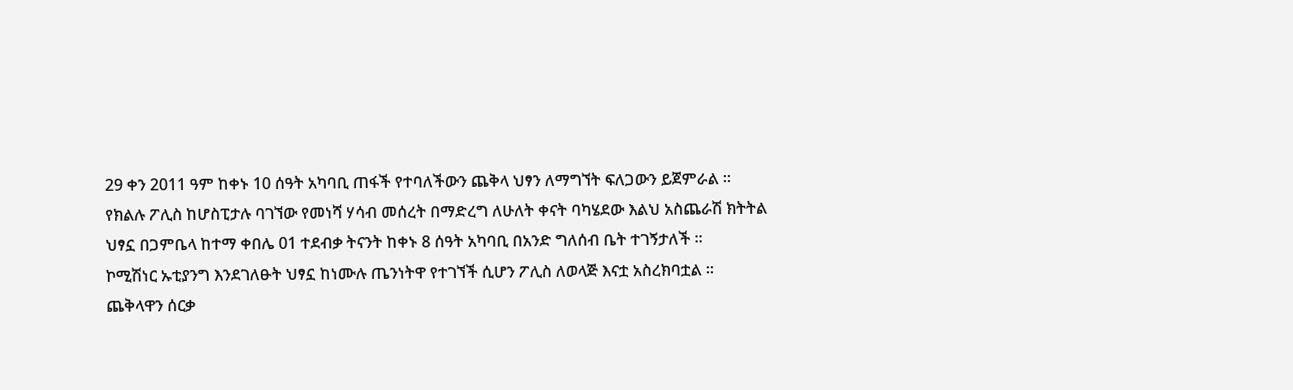29 ቀን 2011 ዓም ከቀኑ 10 ሰዓት አካባቢ ጠፋች የተባለችውን ጨቅላ ህፃን ለማግኘት ፍለጋውን ይጀምራል ።
የክልሉ ፖሊስ ከሆስፒታሉ ባገኘው የመነሻ ሃሳብ መሰረት በማድረግ ለሁለት ቀናት ባካሄደው እልህ አስጨራሽ ክትትል ህፃኗ በጋምቤላ ከተማ ቀበሌ 01 ተደብቃ ትናንት ከቀኑ 8 ሰዓት አካባቢ በአንድ ግለሰብ ቤት ተገኝታለች ።
ኮሚሽነር ኡቲያንግ እንደገለፁት ህፃኗ ከነሙሉ ጤንነትዋ የተገኘች ሲሆን ፖሊስ ለወላጅ እናቷ አስረክባቷል ።
ጨቅላዋን ሰርቃ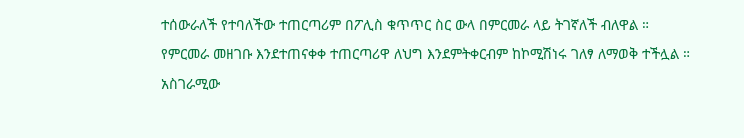ተሰውራለች የተባለችው ተጠርጣሪም በፖሊስ ቁጥጥር ስር ውላ በምርመራ ላይ ትገኛለች ብለዋል ።
የምርመራ መዘገቡ እንደተጠናቀቀ ተጠርጣሪዋ ለህግ እንደምትቀርብም ከኮሚሽነሩ ገለፃ ለማወቅ ተችሏል ።
አስገራሚው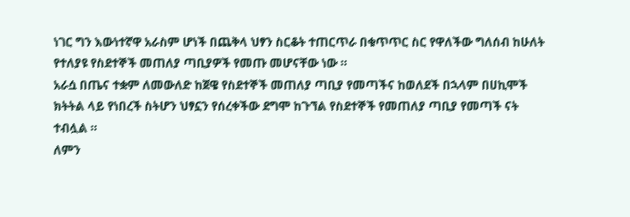ነገር ግን እውነተኛዋ አራስም ሆነች በጨቅላ ህፃን ስርቆት ተጠርጥራ በቁጥጥር ስር የዋለችው ግለሰብ ከሁለት የተለያዩ የስደተኞች መጠለያ ጣቢያዎች የመጡ መሆናቸው ነው ።
አራሷ በጤና ተቋም ለመውለድ ከጀዌ የስደተኞች መጠለያ ጣቢያ የመጣችና ከወለደች በኋላም በሀኪሞች ክትትል ላይ የነበረች ስትሆን ህፃኗን የሰረቀችው ደግሞ ከጉኘል የስደተኞች የመጠለያ ጣቢያ የመጣች ናት ተብሏል ።
ለምን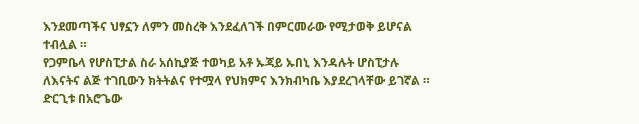እንደመጣችና ህፃኗን ለምን መስረቅ እንደፈለገች በምርመራው የሚታወቅ ይሆናል ተብሏል ።
የጋምቤላ የሆስፒታል ስራ አሰኪያጅ ተወካይ አቶ ኡጃይ ኡበኒ እንዳሉት ሆስፒታሉ ለእናትና ልጅ ተገቢውን ክትትልና የተሟላ የህክምና እንክብካቤ እያደረገላቸው ይገኛል ።
ድርጊቱ በአሮጌው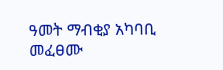ዓመት ማብቂያ አካባቢ መፈፀሙ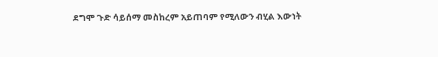ደግሞ ጉድ ሳይሰማ መስከረም አይጠባም የሚለውን ብሂል እውነት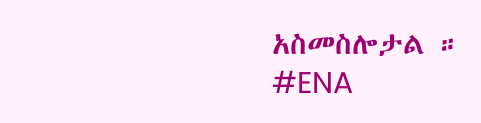አስመስሎታል ።
#ENA